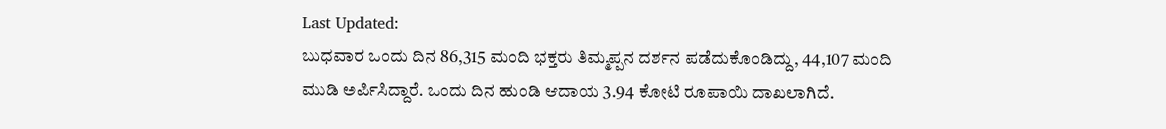Last Updated:
ಬುಧವಾರ ಒಂದು ದಿನ 86,315 ಮಂದಿ ಭಕ್ತರು ತಿಮ್ಮಪ್ಪನ ದರ್ಶನ ಪಡೆದುಕೊಂಡಿದ್ದು, 44,107 ಮಂದಿ ಮುಡಿ ಅರ್ಪಿಸಿದ್ದಾರೆ. ಒಂದು ದಿನ ಹುಂಡಿ ಆದಾಯ 3.94 ಕೋಟಿ ರೂಪಾಯಿ ದಾಖಲಾಗಿದೆ.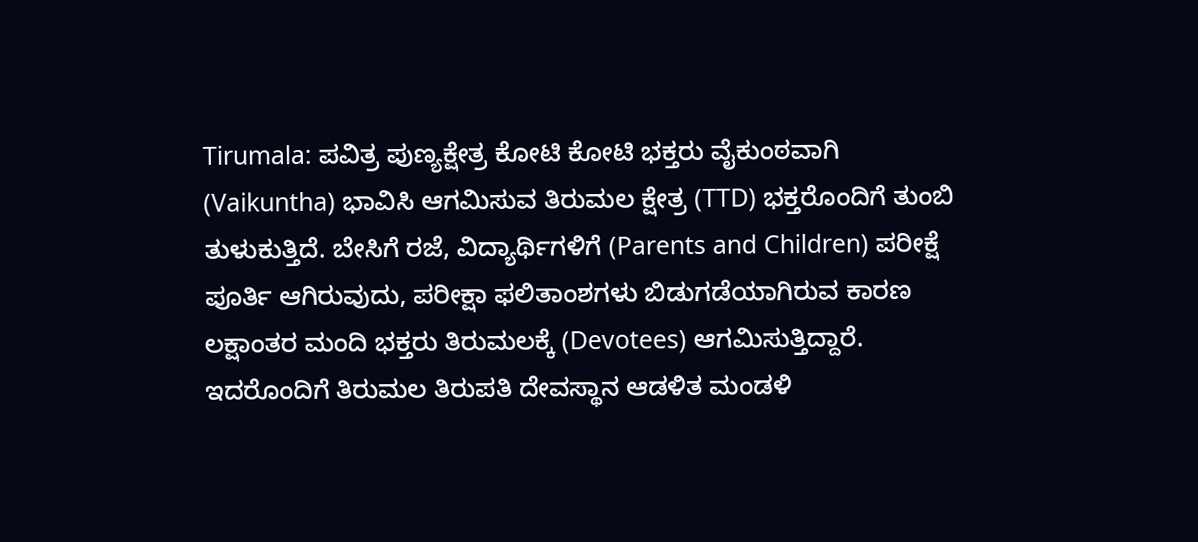Tirumala: ಪವಿತ್ರ ಪುಣ್ಯಕ್ಷೇತ್ರ ಕೋಟಿ ಕೋಟಿ ಭಕ್ತರು ವೈಕುಂಠವಾಗಿ (Vaikuntha) ಭಾವಿಸಿ ಆಗಮಿಸುವ ತಿರುಮಲ ಕ್ಷೇತ್ರ (TTD) ಭಕ್ತರೊಂದಿಗೆ ತುಂಬಿ ತುಳುಕುತ್ತಿದೆ. ಬೇಸಿಗೆ ರಜೆ, ವಿದ್ಯಾರ್ಥಿಗಳಿಗೆ (Parents and Children) ಪರೀಕ್ಷೆ ಪೂರ್ತಿ ಆಗಿರುವುದು, ಪರೀಕ್ಷಾ ಫಲಿತಾಂಶಗಳು ಬಿಡುಗಡೆಯಾಗಿರುವ ಕಾರಣ ಲಕ್ಷಾಂತರ ಮಂದಿ ಭಕ್ತರು ತಿರುಮಲಕ್ಕೆ (Devotees) ಆಗಮಿಸುತ್ತಿದ್ದಾರೆ. ಇದರೊಂದಿಗೆ ತಿರುಮಲ ತಿರುಪತಿ ದೇವಸ್ಥಾನ ಆಡಳಿತ ಮಂಡಳಿ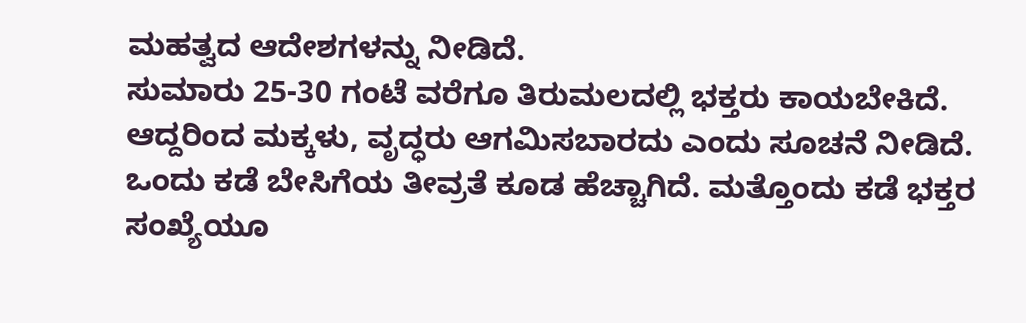ಮಹತ್ವದ ಆದೇಶಗಳನ್ನು ನೀಡಿದೆ.
ಸುಮಾರು 25-30 ಗಂಟೆ ವರೆಗೂ ತಿರುಮಲದಲ್ಲಿ ಭಕ್ತರು ಕಾಯಬೇಕಿದೆ. ಆದ್ದರಿಂದ ಮಕ್ಕಳು, ವೃದ್ಧರು ಆಗಮಿಸಬಾರದು ಎಂದು ಸೂಚನೆ ನೀಡಿದೆ. ಒಂದು ಕಡೆ ಬೇಸಿಗೆಯ ತೀವ್ರತೆ ಕೂಡ ಹೆಚ್ಚಾಗಿದೆ. ಮತ್ತೊಂದು ಕಡೆ ಭಕ್ತರ ಸಂಖ್ಯೆಯೂ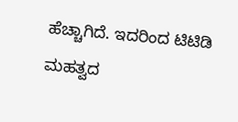ಹೆಚ್ಚಾಗಿದೆ. ಇದರಿಂದ ಟಿಟಿಡಿ ಮಹತ್ವದ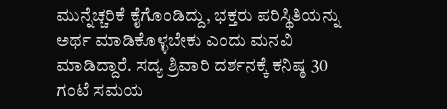ಮುನ್ನೆಚ್ಚರಿಕೆ ಕೈಗೊಂಡಿದ್ದು, ಭಕ್ತರು ಪರಿಸ್ಥಿತಿಯನ್ನು ಅರ್ಥ ಮಾಡಿಕೊಳ್ಳಬೇಕು ಎಂದು ಮನವಿ ಮಾಡಿದ್ದಾರೆ. ಸದ್ಯ ಶ್ರಿವಾರಿ ದರ್ಶನಕ್ಕೆ ಕನಿಷ್ಠ 30 ಗಂಟೆ ಸಮಯ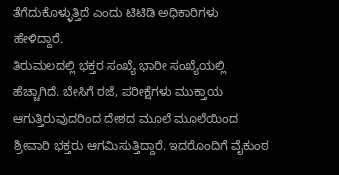ತೆಗೆದುಕೊಳ್ಳುತ್ತಿದೆ ಎಂದು ಟಿಟಿಡಿ ಅಧಿಕಾರಿಗಳು ಹೇಳಿದ್ದಾರೆ.
ತಿರುಮಲದಲ್ಲಿ ಭಕ್ತರ ಸಂಖ್ಯೆ ಭಾರೀ ಸಂಖ್ಯೆಯಲ್ಲಿ ಹೆಚ್ಚಾಗಿದೆ. ಬೇಸಿಗೆ ರಜೆ, ಪರೀಕ್ಷೆಗಳು ಮುಕ್ತಾಯ ಆಗುತ್ತಿರುವುದರಿಂದ ದೇಶದ ಮೂಲೆ ಮೂಲೆಯಿಂದ ಶ್ರೀವಾರಿ ಭಕ್ತರು ಆಗಮಿಸುತ್ತಿದ್ದಾರೆ. ಇದರೊಂದಿಗೆ ವೈಕುಂಠ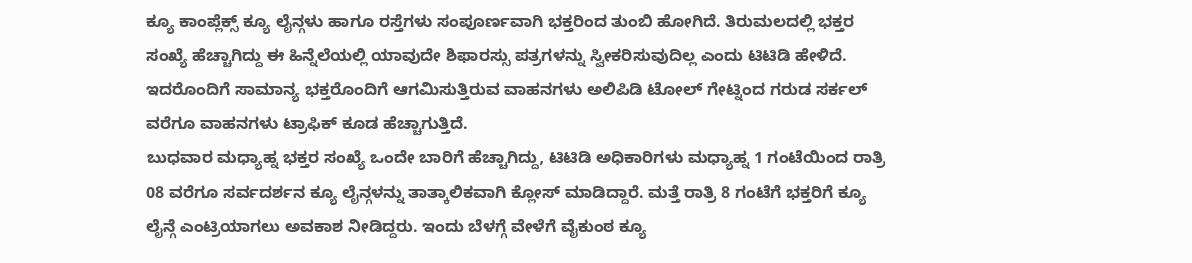ಕ್ಯೂ ಕಾಂಪ್ಲೆಕ್ಸ್ ಕ್ಯೂ ಲೈನ್ಗಳು ಹಾಗೂ ರಸ್ತೆಗಳು ಸಂಪೂರ್ಣವಾಗಿ ಭಕ್ತರಿಂದ ತುಂಬಿ ಹೋಗಿದೆ. ತಿರುಮಲದಲ್ಲಿ ಭಕ್ತರ ಸಂಖ್ಯೆ ಹೆಚ್ಚಾಗಿದ್ದು ಈ ಹಿನ್ನೆಲೆಯಲ್ಲಿ ಯಾವುದೇ ಶಿಫಾರಸ್ಸು ಪತ್ರಗಳನ್ನು ಸ್ವೀಕರಿಸುವುದಿಲ್ಲ ಎಂದು ಟಿಟಿಡಿ ಹೇಳಿದೆ. ಇದರೊಂದಿಗೆ ಸಾಮಾನ್ಯ ಭಕ್ತರೊಂದಿಗೆ ಆಗಮಿಸುತ್ತಿರುವ ವಾಹನಗಳು ಅಲಿಪಿಡಿ ಟೋಲ್ ಗೇಟ್ನಿಂದ ಗರುಡ ಸರ್ಕಲ್ ವರೆಗೂ ವಾಹನಗಳು ಟ್ರಾಫಿಕ್ ಕೂಡ ಹೆಚ್ಚಾಗುತ್ತಿದೆ.
ಬುಧವಾರ ಮಧ್ಯಾಹ್ನ ಭಕ್ತರ ಸಂಖ್ಯೆ ಒಂದೇ ಬಾರಿಗೆ ಹೆಚ್ಚಾಗಿದ್ದು, ಟಿಟಿಡಿ ಅಧಿಕಾರಿಗಳು ಮಧ್ಯಾಹ್ನ 1 ಗಂಟೆಯಿಂದ ರಾತ್ರಿ 08 ವರೆಗೂ ಸರ್ವದರ್ಶನ ಕ್ಯೂ ಲೈನ್ಗಳನ್ನು ತಾತ್ಕಾಲಿಕವಾಗಿ ಕ್ಲೋಸ್ ಮಾಡಿದ್ದಾರೆ. ಮತ್ತೆ ರಾತ್ರಿ 8 ಗಂಟೆಗೆ ಭಕ್ತರಿಗೆ ಕ್ಯೂ ಲೈನ್ಗೆ ಎಂಟ್ರಿಯಾಗಲು ಅವಕಾಶ ನೀಡಿದ್ದರು. ಇಂದು ಬೆಳಗ್ಗೆ ವೇಳೆಗೆ ವೈಕುಂಠ ಕ್ಯೂ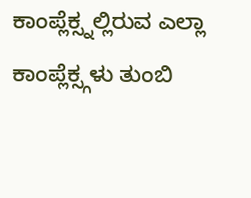ಕಾಂಪ್ಲೆಕ್ಸ್ನಲ್ಲಿರುವ ಎಲ್ಲಾ ಕಾಂಪ್ಲೆಕ್ಸ್ಗಳು ತುಂಬಿ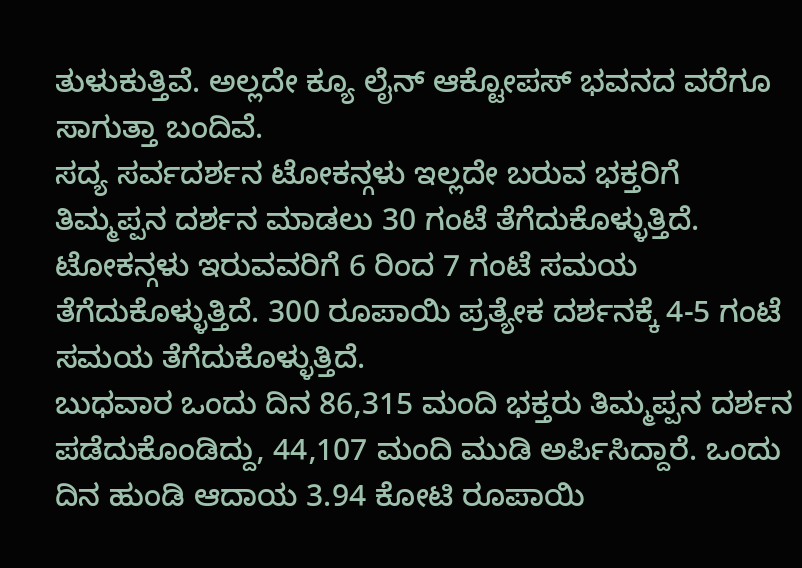ತುಳುಕುತ್ತಿವೆ. ಅಲ್ಲದೇ ಕ್ಯೂ ಲೈನ್ ಆಕ್ಟೋಪಸ್ ಭವನದ ವರೆಗೂ ಸಾಗುತ್ತಾ ಬಂದಿವೆ.
ಸದ್ಯ ಸರ್ವದರ್ಶನ ಟೋಕನ್ಗಳು ಇಲ್ಲದೇ ಬರುವ ಭಕ್ತರಿಗೆ ತಿಮ್ಮಪ್ಪನ ದರ್ಶನ ಮಾಡಲು 30 ಗಂಟೆ ತೆಗೆದುಕೊಳ್ಳುತ್ತಿದೆ. ಟೋಕನ್ಗಳು ಇರುವವರಿಗೆ 6 ರಿಂದ 7 ಗಂಟೆ ಸಮಯ ತೆಗೆದುಕೊಳ್ಳುತ್ತಿದೆ. 300 ರೂಪಾಯಿ ಪ್ರತ್ಯೇಕ ದರ್ಶನಕ್ಕೆ 4-5 ಗಂಟೆ ಸಮಯ ತೆಗೆದುಕೊಳ್ಳುತ್ತಿದೆ.
ಬುಧವಾರ ಒಂದು ದಿನ 86,315 ಮಂದಿ ಭಕ್ತರು ತಿಮ್ಮಪ್ಪನ ದರ್ಶನ ಪಡೆದುಕೊಂಡಿದ್ದು, 44,107 ಮಂದಿ ಮುಡಿ ಅರ್ಪಿಸಿದ್ದಾರೆ. ಒಂದು ದಿನ ಹುಂಡಿ ಆದಾಯ 3.94 ಕೋಟಿ ರೂಪಾಯಿ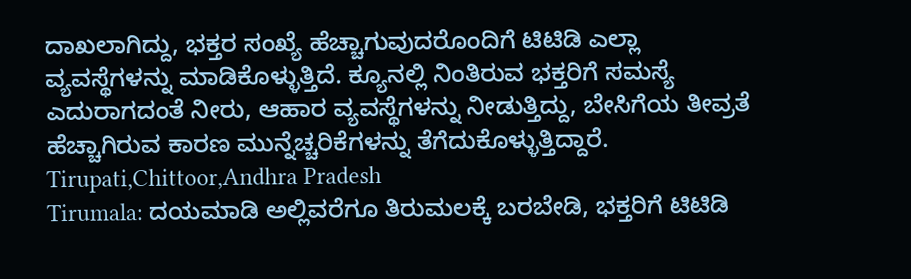ದಾಖಲಾಗಿದ್ದು, ಭಕ್ತರ ಸಂಖ್ಯೆ ಹೆಚ್ಚಾಗುವುದರೊಂದಿಗೆ ಟಿಟಿಡಿ ಎಲ್ಲಾ ವ್ಯವಸ್ಥೆಗಳನ್ನು ಮಾಡಿಕೊಳ್ಳುತ್ತಿದೆ. ಕ್ಯೂನಲ್ಲಿ ನಿಂತಿರುವ ಭಕ್ತರಿಗೆ ಸಮಸ್ಯೆ ಎದುರಾಗದಂತೆ ನೀರು, ಆಹಾರ ವ್ಯವಸ್ಥೆಗಳನ್ನು ನೀಡುತ್ತಿದ್ದು, ಬೇಸಿಗೆಯ ತೀವ್ರತೆ ಹೆಚ್ಚಾಗಿರುವ ಕಾರಣ ಮುನ್ನೆಚ್ಚರಿಕೆಗಳನ್ನು ತೆಗೆದುಕೊಳ್ಳುತ್ತಿದ್ದಾರೆ.
Tirupati,Chittoor,Andhra Pradesh
Tirumala: ದಯಮಾಡಿ ಅಲ್ಲಿವರೆಗೂ ತಿರುಮಲಕ್ಕೆ ಬರಬೇಡಿ, ಭಕ್ತರಿಗೆ ಟಿಟಿಡಿ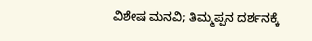ವಿಶೇಷ ಮನವಿ; ತಿಮ್ಮಪ್ಪನ ದರ್ಶನಕ್ಕೆ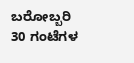ಬರೋಬ್ಬರಿ 30 ಗಂಟೆಗಳ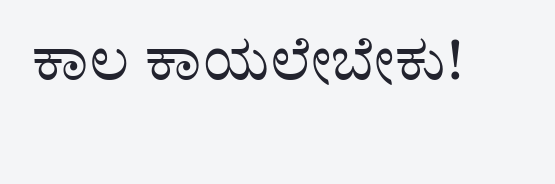ಕಾಲ ಕಾಯಲೇಬೇಕು!